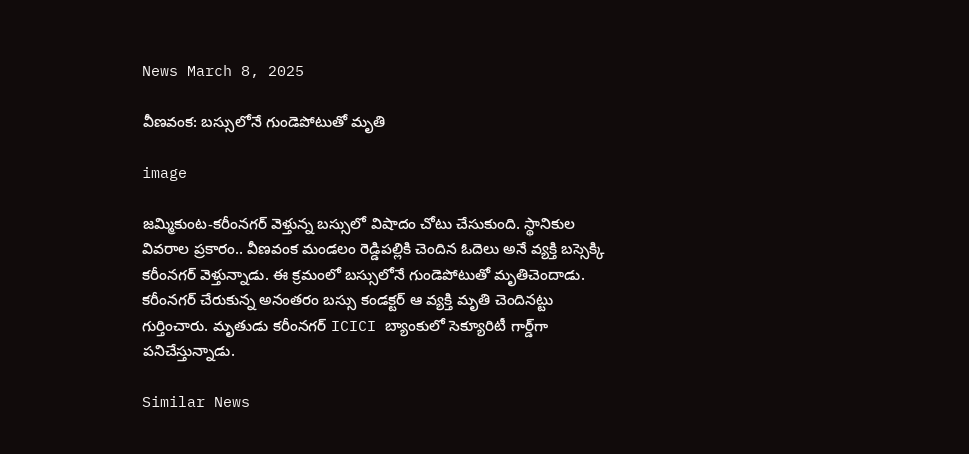News March 8, 2025

వీణవంక: బస్సులోనే గుండెపోటుతో మృతి

image

జమ్మికుంట-కరీంనగర్ వెళ్తున్న బస్సులో విషాదం చోటు చేసుకుంది. స్థానికుల వివరాల ప్రకారం.. వీణవంక మండలం రెడ్డిపల్లికి చెందిన ఓదెలు అనే వ్యక్తి బస్సెక్కి కరీంనగర్ వెళ్తున్నాడు. ఈ క్రమంలో బస్సులోనే గుండెపోటుతో మృతిచెందాడు. కరీంనగర్ చేరుకున్న అనంతరం బస్సు కండక్టర్ ఆ వ్యక్తి మృతి చెందినట్టు గుర్తించారు. మృతుడు కరీంనగర్ ICICI బ్యాంకులో సెక్యూరిటీ గార్డ్‌గా పనిచేస్తున్నాడు.

Similar News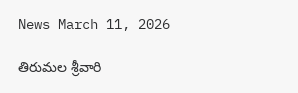News March 11, 2026

తిరుమల శ్రీవారి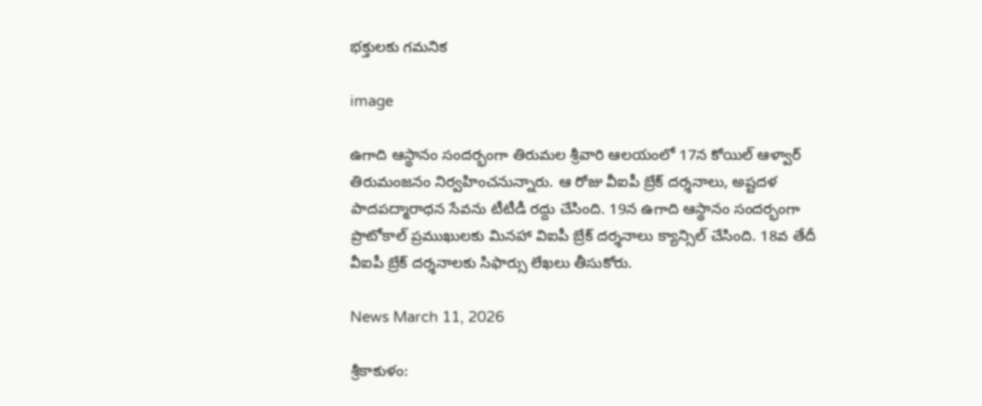భక్తులకు గమనిక

image

ఉగాది ఆస్థానం సందర్భంగా తిరుమల శ్రీవారి ఆలయంలో 17న కోయిల్ ఆళ్వార్ తిరుమంజనం నిర్వహించనున్నారు. ఆ రోజు వీఐపీ బ్రేక్ దర్శనాలు, అష్టదళ పాదపద్మారాధన సేవను టీటీడీ రద్దు చేసింది. 19న ఉగాది ఆస్థానం సందర్భంగా ప్రొటోకాల్ ప్రముఖులకు మినహా విఐపీ బ్రేక్ దర్శనాలు క్యాన్సిల్ చేసింది. 18వ తేదీ వీఐపీ బ్రేక్ దర్శనాలకు సిఫార్సు లేఖలు తీసుకోరు.

News March 11, 2026

శ్రీకాకుళం: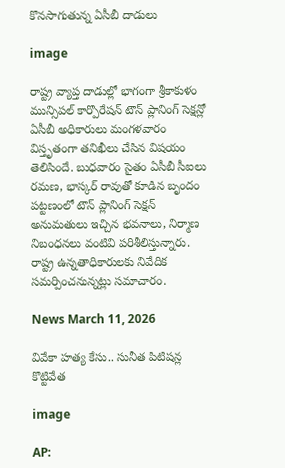కొనసాగుతున్న ఏసీబీ దాడులు

image

రాష్ట్ర వ్యాప్త దాడుల్లో భాగంగా శ్రీకాకుళం మున్సిపల్ కార్పొరేషన్ టౌన్ ప్లానింగ్ సెక్షన్లో ఏసీబీ అధికారులు మంగళవారం విస్తృతంగా తనిఖీలు చేసిన విషయం తెలిసిందే. బుధవారం సైతం ఏసీబీ సీఐలు రమణ, భాస్కర్ రావుతో కూడిన బృందం పట్టణంలో టౌన్ ప్లానింగ్ సెక్షన్ అనుమతులు ఇచ్చిన భవనాలు, నిర్మాణ నిబంధనలు వంటివి పరిశీలిస్తున్నారు. రాష్ట్ర ఉన్నతాధికారులకు నివేదిక సమర్పించనున్నట్లు సమాచారం.

News March 11, 2026

వివేకా హత్య కేసు.. సునీత పిటిషన్ల కొట్టివేత

image

AP: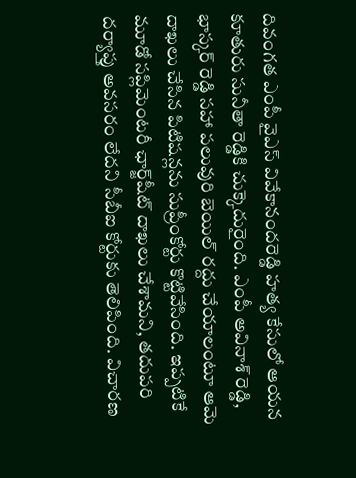దివంగత ఎంపీ వైఎస్ వివేకానందరెడ్డి హత్య కేసులో ఆయన కూతురు సునీతా రెడ్డికి చుక్కెదురైంది. ఎంపీ అవినాశ్ రెడ్డి, భాస్కర్ రెడ్డి సహా పలువురి బెయిల్ రద్దు చేయాలంటూ ఆమె దాఖలు చేసిన పిటిషన్లను సుప్రీంకోర్టు కొట్టివేసింది. ఇప్పటికే మూడో సప్లిమెంటరీ ఛార్జ్‌షీట్ దాఖలు చేశామని, తదుపరి దర్యాప్తు అవసరం లేదని సీబీఐ కోర్టుకు తెలిపింది. విచారణ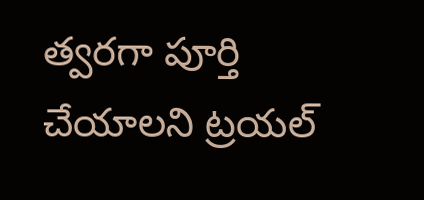త్వరగా పూర్తి చేయాలని ట్రయల్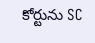కోర్టును SC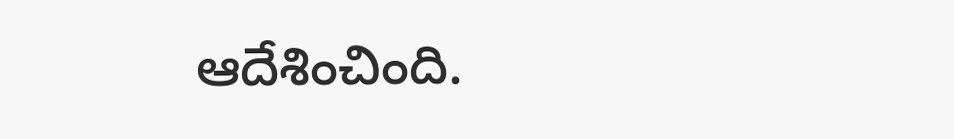ఆదేశించింది.